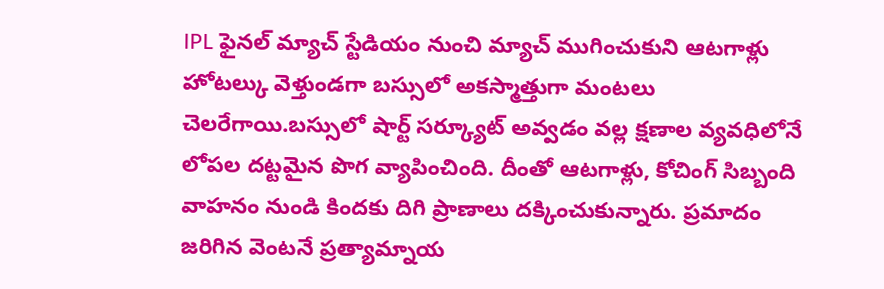IPL ఫైనల్ మ్యాచ్ స్టేడియం నుంచి మ్యాచ్ ముగించుకుని ఆటగాళ్లు హోటల్కు వెళ్తుండగా బస్సులో అకస్మాత్తుగా మంటలు చెలరేగాయి.బస్సులో షార్ట్ సర్క్యూట్ అవ్వడం వల్ల క్షణాల వ్యవధిలోనే లోపల దట్టమైన పొగ వ్యాపించింది. దీంతో ఆటగాళ్లు, కోచింగ్ సిబ్బంది వాహనం నుండి కిందకు దిగి ప్రాణాలు దక్కించుకున్నారు. ప్రమాదం జరిగిన వెంటనే ప్రత్యామ్నాయ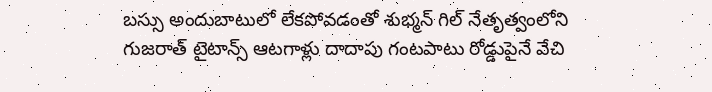బస్సు అందుబాటులో లేకపోవడంతో శుభ్మన్ గిల్ నేతృత్వంలోని గుజరాత్ టైటాన్స్ ఆటగాళ్లు దాదాపు గంటపాటు రోడ్డుపైనే వేచి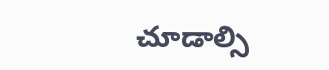చూడాల్సి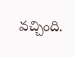వచ్చింది.